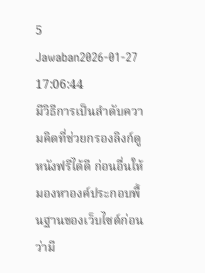5 Jawaban2026-01-27 17:06:44
มีวิธีการเป็นลำดับความคิดที่ช่วยกรองลิงก์ดูหนังฟรีได้ดี ก่อนอื่นให้มองหาองค์ประกอบพื้นฐานของเว็บไซต์ก่อนว่ามี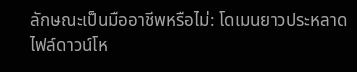ลักษณะเป็นมืออาชีพหรือไม่: โดเมนยาวประหลาด ไฟล์ดาวน์โห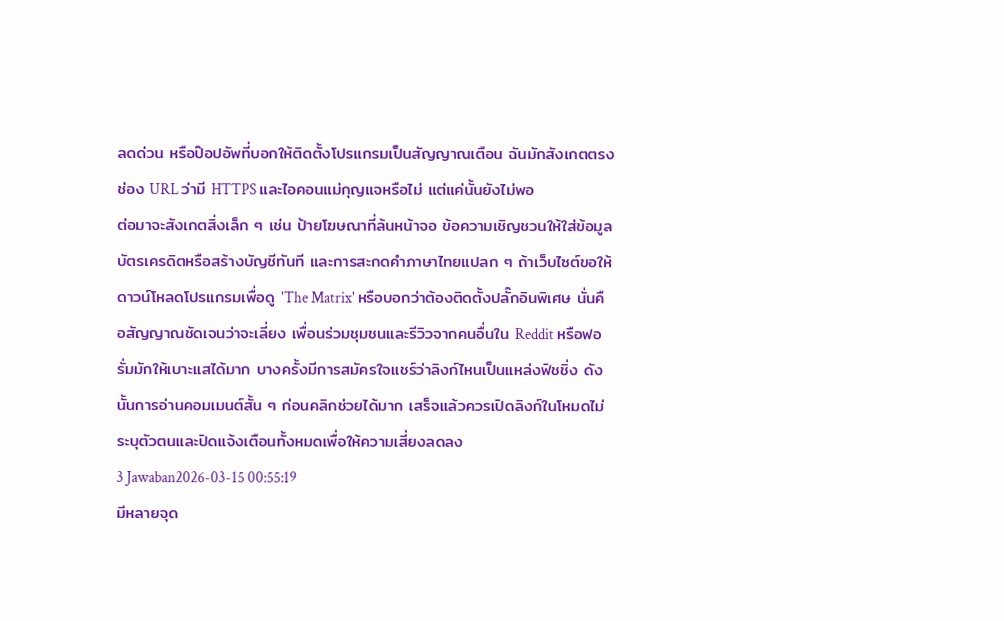ลดด่วน หรือป๊อปอัพที่บอกให้ติดตั้งโปรแกรมเป็นสัญญาณเตือน ฉันมักสังเกตตรงช่อง URL ว่ามี HTTPS และไอคอนแม่กุญแจหรือไม่ แต่แค่นั้นยังไม่พอ
ต่อมาจะสังเกตสิ่งเล็ก ๆ เช่น ป้ายโฆษณาที่ล้นหน้าจอ ข้อความเชิญชวนให้ใส่ข้อมูลบัตรเครดิตหรือสร้างบัญชีทันที และการสะกดคำภาษาไทยแปลก ๆ ถ้าเว็บไซต์ขอให้ดาวน์โหลดโปรแกรมเพื่อดู 'The Matrix' หรือบอกว่าต้องติดตั้งปลั๊กอินพิเศษ นั่นคือสัญญาณชัดเจนว่าจะเลี่ยง เพื่อนร่วมชุมชนและรีวิวจากคนอื่นใน Reddit หรือฟอรั่มมักให้เบาะแสได้มาก บางครั้งมีการสมัครใจแชร์ว่าลิงก์ไหนเป็นแหล่งฟิชชิ่ง ดังนั้นการอ่านคอมเมนต์สั้น ๆ ก่อนคลิกช่วยได้มาก เสร็จแล้วควรเปิดลิงก์ในโหมดไม่ระบุตัวตนและปิดแจ้งเตือนทั้งหมดเพื่อให้ความเสี่ยงลดลง
3 Jawaban2026-03-15 00:55:19
มีหลายจุด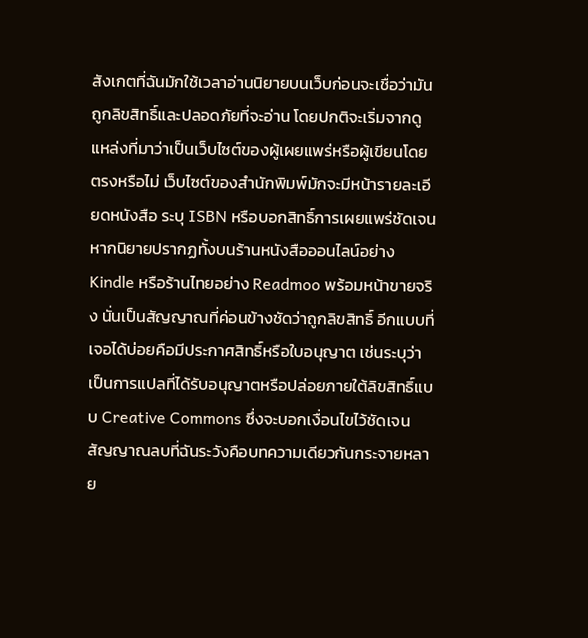สังเกตที่ฉันมักใช้เวลาอ่านนิยายบนเว็บก่อนจะเชื่อว่ามันถูกลิขสิทธิ์และปลอดภัยที่จะอ่าน โดยปกติจะเริ่มจากดูแหล่งที่มาว่าเป็นเว็บไซต์ของผู้เผยแพร่หรือผู้เขียนโดยตรงหรือไม่ เว็บไซต์ของสำนักพิมพ์มักจะมีหน้ารายละเอียดหนังสือ ระบุ ISBN หรือบอกสิทธิ์การเผยแพร่ชัดเจน หากนิยายปรากฏทั้งบนร้านหนังสือออนไลน์อย่าง Kindle หรือร้านไทยอย่าง Readmoo พร้อมหน้าขายจริง นั่นเป็นสัญญาณที่ค่อนข้างชัดว่าถูกลิขสิทธิ์ อีกแบบที่เจอได้บ่อยคือมีประกาศสิทธิ์หรือใบอนุญาต เช่นระบุว่าเป็นการแปลที่ได้รับอนุญาตหรือปล่อยภายใต้ลิขสิทธิ์แบบ Creative Commons ซึ่งจะบอกเงื่อนไขไว้ชัดเจน
สัญญาณลบที่ฉันระวังคือบทความเดียวกันกระจายหลาย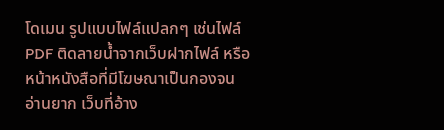โดเมน รูปแบบไฟล์แปลกๆ เช่นไฟล์ PDF ติดลายน้ำจากเว็บฝากไฟล์ หรือหน้าหนังสือที่มีโฆษณาเป็นกองจนอ่านยาก เว็บที่อ้าง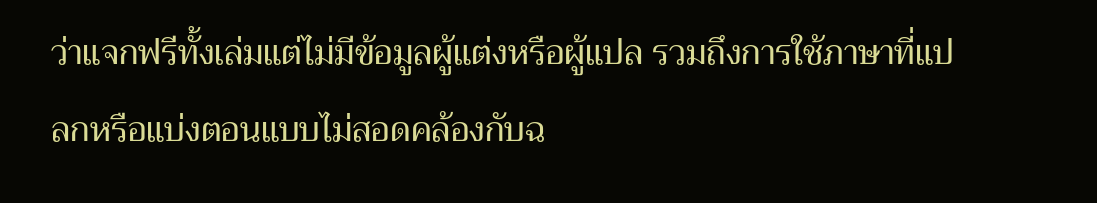ว่าแจกฟรีทั้งเล่มแต่ไม่มีข้อมูลผู้แต่งหรือผู้แปล รวมถึงการใช้ภาษาที่แปลกหรือแบ่งตอนแบบไม่สอดคล้องกับฉ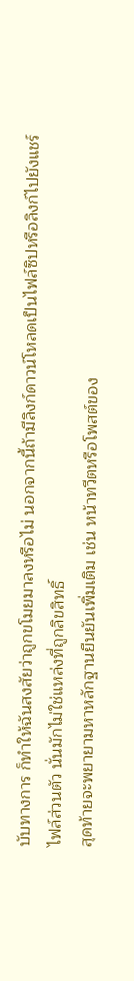บับทางการ ก็ทำให้ฉันสงสัยว่าถูกขโมยมาลงหรือไม่ นอกจากนี้ถ้ามีลิงก์ดาวน์โหลดเป็นไฟล์ซิปหรือลิงก์ไปยังแชร์ไฟล์ส่วนตัว นั่นมักไม่ใช่แหล่งที่ถูกลิขสิทธิ์
สุดท้ายจะพยายามหาหลักฐานยืนยันเพิ่มเติม เช่น หน้าทวีตหรือโพสต์ของ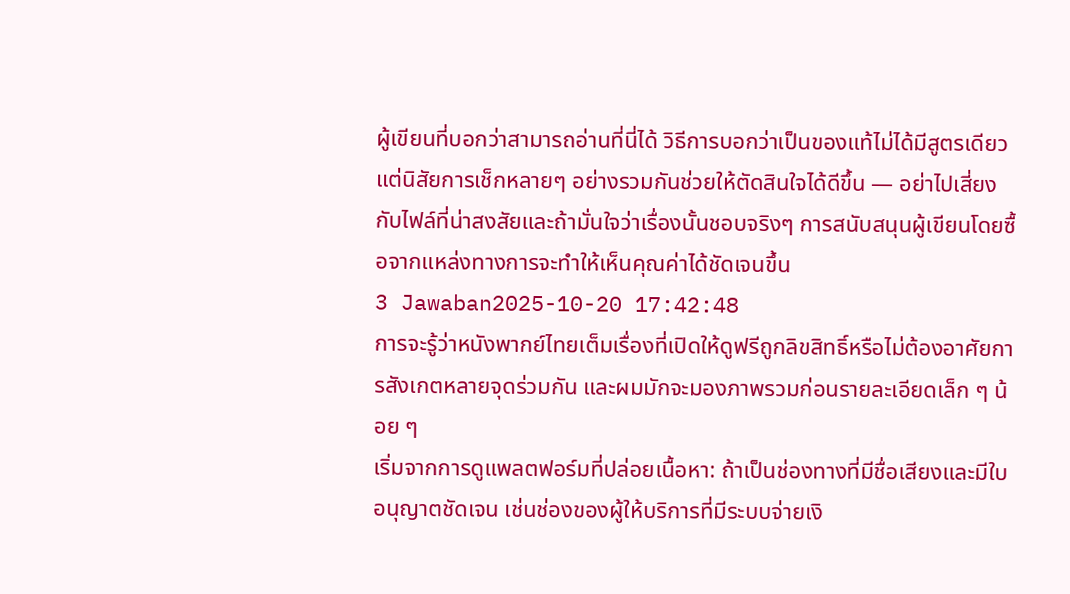ผู้เขียนที่บอกว่าสามารถอ่านที่นี่ได้ วิธีการบอกว่าเป็นของแท้ไม่ได้มีสูตรเดียว แต่นิสัยการเช็กหลายๆ อย่างรวมกันช่วยให้ตัดสินใจได้ดีขึ้น — อย่าไปเสี่ยงกับไฟล์ที่น่าสงสัยและถ้ามั่นใจว่าเรื่องนั้นชอบจริงๆ การสนับสนุนผู้เขียนโดยซื้อจากแหล่งทางการจะทำให้เห็นคุณค่าได้ชัดเจนขึ้น
3 Jawaban2025-10-20 17:42:48
การจะรู้ว่าหนังพากย์ไทยเต็มเรื่องที่เปิดให้ดูฟรีถูกลิขสิทธิ์หรือไม่ต้องอาศัยการสังเกตหลายจุดร่วมกัน และผมมักจะมองภาพรวมก่อนรายละเอียดเล็ก ๆ น้อย ๆ
เริ่มจากการดูแพลตฟอร์มที่ปล่อยเนื้อหา: ถ้าเป็นช่องทางที่มีชื่อเสียงและมีใบอนุญาตชัดเจน เช่นช่องของผู้ให้บริการที่มีระบบจ่ายเงิ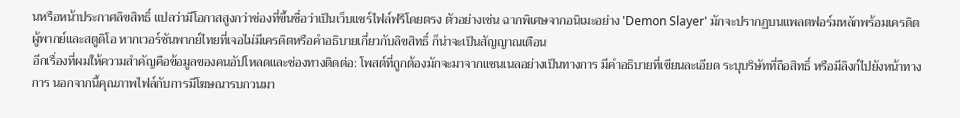นหรือหน้าประกาศลิขสิทธิ์ แปลว่ามีโอกาสสูงกว่าช่องที่ขึ้นชื่อว่าเป็นเว็บแชร์ไฟล์ฟรีโดยตรง ตัวอย่างเช่น ฉากพิเศษจากอนิเมะอย่าง 'Demon Slayer' มักจะปรากฏบนแพลตฟอร์มหลักพร้อมเครดิตผู้พากย์และสตูดิโอ หากเวอร์ชันพากย์ไทยที่เจอไม่มีเครดิตหรือคำอธิบายเกี่ยวกับลิขสิทธิ์ ก็น่าจะเป็นสัญญาณเตือน
อีกเรื่องที่ผมให้ความสำคัญคือข้อมูลของคนอัปโหลดและช่องทางติดต่อ: โพสต์ที่ถูกต้องมักจะมาจากแชนเนลอย่างเป็นทางการ มีคำอธิบายที่เขียนละเอียด ระบุบริษัทที่ถือสิทธิ์ หรือมีลิงก์ไปยังหน้าทางการ นอกจากนี้คุณภาพไฟล์กับการมีโฆษณารบกวนมา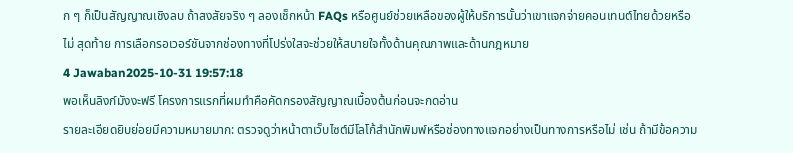ก ๆ ก็เป็นสัญญาณเชิงลบ ถ้าสงสัยจริง ๆ ลองเช็กหน้า FAQs หรือศูนย์ช่วยเหลือของผู้ให้บริการนั้นว่าเขาแจกจ่ายคอนเทนต์ไทยด้วยหรือไม่ สุดท้าย การเลือกรอเวอร์ชันจากช่องทางที่โปร่งใสจะช่วยให้สบายใจทั้งด้านคุณภาพและด้านกฎหมาย
4 Jawaban2025-10-31 19:57:18
พอเห็นลิงก์มังงะฟรี โครงการแรกที่ผมทำคือคัดกรองสัญญาณเบื้องต้นก่อนจะกดอ่าน
รายละเอียดยิบย่อยมีความหมายมาก: ตรวจดูว่าหน้าตาเว็บไซต์มีโลโก้สำนักพิมพ์หรือช่องทางแจกอย่างเป็นทางการหรือไม่ เช่น ถ้ามีข้อความ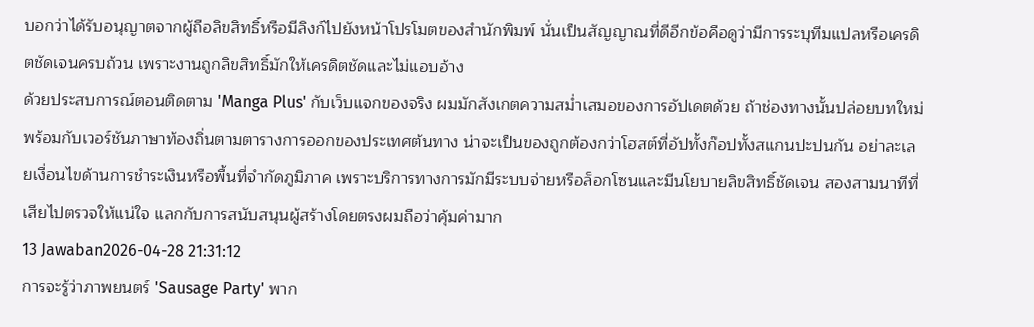บอกว่าได้รับอนุญาตจากผู้ถือลิขสิทธิ์หรือมีลิงก์ไปยังหน้าโปรโมตของสำนักพิมพ์ นั่นเป็นสัญญาณที่ดีอีกข้อคือดูว่ามีการระบุทีมแปลหรือเครดิตชัดเจนครบถ้วน เพราะงานถูกลิขสิทธิ์มักให้เครดิตชัดและไม่แอบอ้าง
ด้วยประสบการณ์ตอนติดตาม 'Manga Plus' กับเว็บแจกของจริง ผมมักสังเกตความสม่ำเสมอของการอัปเดตด้วย ถ้าช่องทางนั้นปล่อยบทใหม่พร้อมกับเวอร์ชันภาษาท้องถิ่นตามตารางการออกของประเทศต้นทาง น่าจะเป็นของถูกต้องกว่าโฮสต์ที่อัปทั้งก๊อปทั้งสแกนปะปนกัน อย่าละเลยเงื่อนไขด้านการชำระเงินหรือพื้นที่จำกัดภูมิภาค เพราะบริการทางการมักมีระบบจ่ายหรือล็อกโซนและมีนโยบายลิขสิทธิ์ชัดเจน สองสามนาทีที่เสียไปตรวจให้แน่ใจ แลกกับการสนับสนุนผู้สร้างโดยตรงผมถือว่าคุ้มค่ามาก
13 Jawaban2026-04-28 21:31:12
การจะรู้ว่าภาพยนตร์ 'Sausage Party' พาก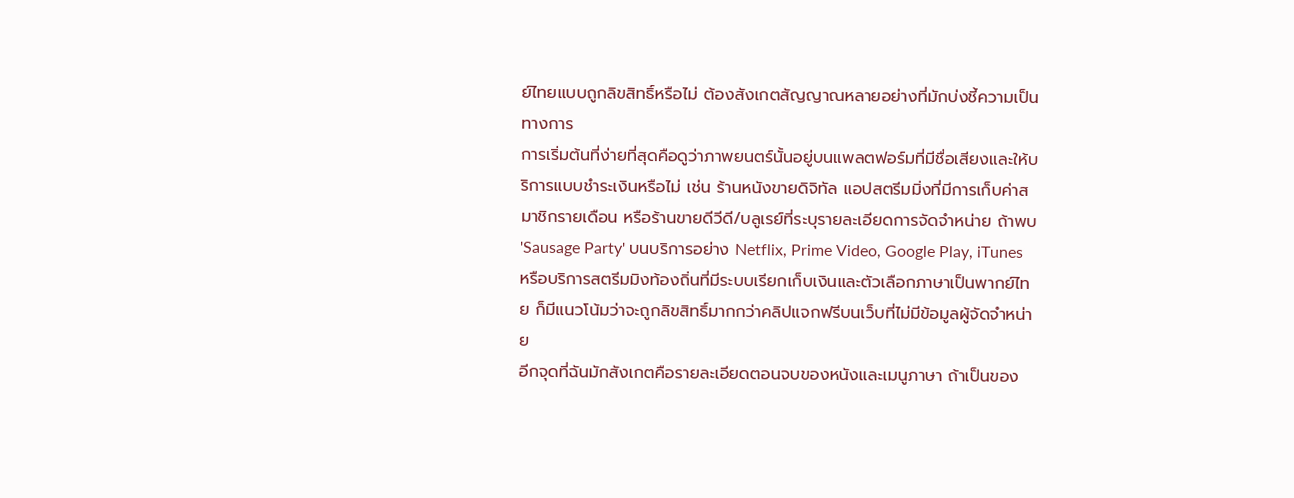ย์ไทยแบบถูกลิขสิทธิ์หรือไม่ ต้องสังเกตสัญญาณหลายอย่างที่มักบ่งชี้ความเป็นทางการ
การเริ่มต้นที่ง่ายที่สุดคือดูว่าภาพยนตร์นั้นอยู่บนแพลตฟอร์มที่มีชื่อเสียงและให้บริการแบบชำระเงินหรือไม่ เช่น ร้านหนังขายดิจิทัล แอปสตรีมมิ่งที่มีการเก็บค่าสมาชิกรายเดือน หรือร้านขายดีวีดี/บลูเรย์ที่ระบุรายละเอียดการจัดจำหน่าย ถ้าพบ 'Sausage Party' บนบริการอย่าง Netflix, Prime Video, Google Play, iTunes หรือบริการสตรีมมิงท้องถิ่นที่มีระบบเรียกเก็บเงินและตัวเลือกภาษาเป็นพากย์ไทย ก็มีแนวโน้มว่าจะถูกลิขสิทธิ์มากกว่าคลิปแจกฟรีบนเว็บที่ไม่มีข้อมูลผู้จัดจำหน่าย
อีกจุดที่ฉันมักสังเกตคือรายละเอียดตอนจบของหนังและเมนูภาษา ถ้าเป็นของ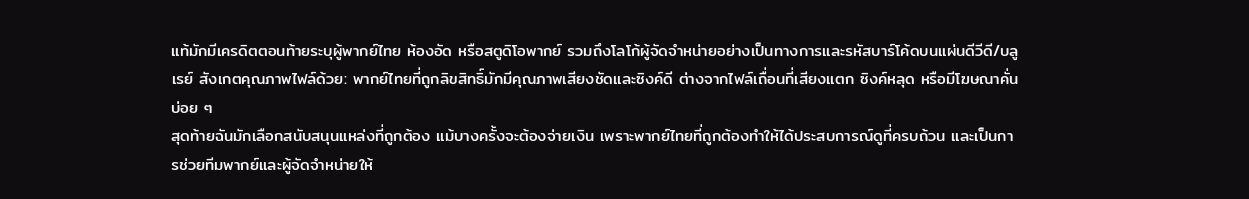แท้มักมีเครดิตตอนท้ายระบุผู้พากย์ไทย ห้องอัด หรือสตูดิโอพากย์ รวมถึงโลโก้ผู้จัดจำหน่ายอย่างเป็นทางการและรหัสบาร์โค้ดบนแผ่นดีวีดี/บลูเรย์ สังเกตคุณภาพไฟล์ด้วย: พากย์ไทยที่ถูกลิขสิทธิ์มักมีคุณภาพเสียงชัดและซิงค์ดี ต่างจากไฟล์เถื่อนที่เสียงแตก ซิงค์หลุด หรือมีโฆษณาคั่นบ่อย ๆ
สุดท้ายฉันมักเลือกสนับสนุนแหล่งที่ถูกต้อง แม้บางครั้งจะต้องจ่ายเงิน เพราะพากย์ไทยที่ถูกต้องทำให้ได้ประสบการณ์ดูที่ครบถ้วน และเป็นการช่วยทีมพากย์และผู้จัดจำหน่ายให้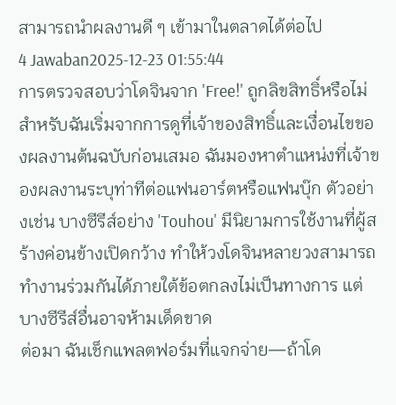สามารถนำผลงานดี ๆ เข้ามาในตลาดได้ต่อไป
4 Jawaban2025-12-23 01:55:44
การตรวจสอบว่าโดจินจาก 'Free!' ถูกลิขสิทธิ์หรือไม่สำหรับฉันเริ่มจากการดูที่เจ้าของสิทธิ์และเงื่อนไขของผลงานต้นฉบับก่อนเสมอ ฉันมองหาตำแหน่งที่เจ้าของผลงานระบุท่าทีต่อแฟนอาร์ตหรือแฟนบุ๊ก ตัวอย่างเช่น บางซีรีส์อย่าง 'Touhou' มีนิยามการใช้งานที่ผู้สร้างค่อนข้างเปิดกว้าง ทำให้วงโดจินหลายวงสามารถทำงานร่วมกันได้ภายใต้ข้อตกลงไม่เป็นทางการ แต่บางซีรีส์อื่นอาจห้ามเด็ดขาด
ต่อมา ฉันเช็กแพลตฟอร์มที่แจกจ่าย—ถ้าโด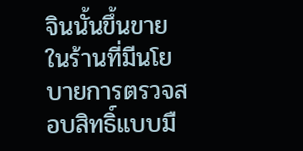จินนั้นขึ้นขายในร้านที่มีนโยบายการตรวจสอบสิทธิ์แบบมื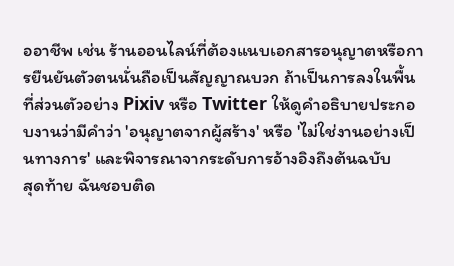ออาชีพ เช่น ร้านออนไลน์ที่ต้องแนบเอกสารอนุญาตหรือการยืนยันตัวตนนั่นถือเป็นสัญญาณบวก ถ้าเป็นการลงในพื้นที่ส่วนตัวอย่าง Pixiv หรือ Twitter ให้ดูคำอธิบายประกอบงานว่ามีคำว่า 'อนุญาตจากผู้สร้าง' หรือ 'ไม่ใช่งานอย่างเป็นทางการ' และพิจารณาจากระดับการอ้างอิงถึงต้นฉบับ
สุดท้าย ฉันชอบติด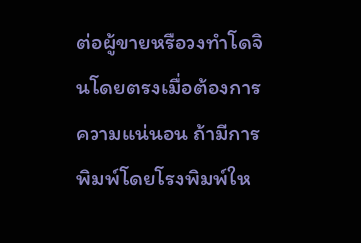ต่อผู้ขายหรือวงทำโดจินโดยตรงเมื่อต้องการความแน่นอน ถ้ามีการพิมพ์โดยโรงพิมพ์ให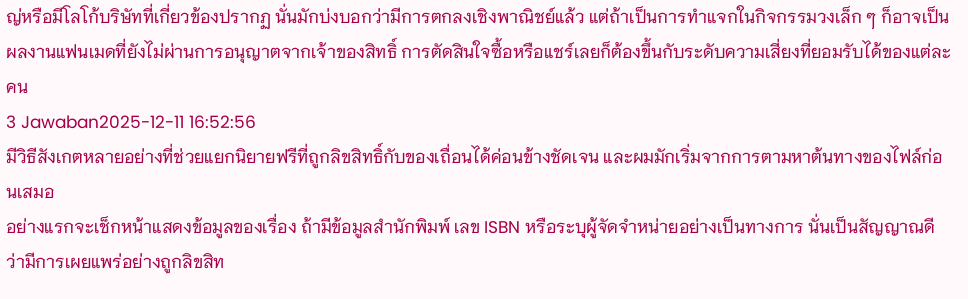ญ่หรือมีโลโก้บริษัทที่เกี่ยวข้องปรากฏ นั่นมักบ่งบอกว่ามีการตกลงเชิงพาณิชย์แล้ว แต่ถ้าเป็นการทำแจกในกิจกรรมวงเล็ก ๆ ก็อาจเป็นผลงานแฟนเมดที่ยังไม่ผ่านการอนุญาตจากเจ้าของสิทธิ์ การตัดสินใจซื้อหรือแชร์เลยก็ต้องขึ้นกับระดับความเสี่ยงที่ยอมรับได้ของแต่ละคน
3 Jawaban2025-12-11 16:52:56
มีวิธีสังเกตหลายอย่างที่ช่วยแยกนิยายฟรีที่ถูกลิขสิทธิ์กับของเถื่อนได้ค่อนข้างชัดเจน และผมมักเริ่มจากการตามหาต้นทางของไฟล์ก่อนเสมอ
อย่างแรกจะเช็กหน้าแสดงข้อมูลของเรื่อง ถ้ามีข้อมูลสำนักพิมพ์ เลข ISBN หรือระบุผู้จัดจำหน่ายอย่างเป็นทางการ นั่นเป็นสัญญาณดีว่ามีการเผยแพร่อย่างถูกลิขสิท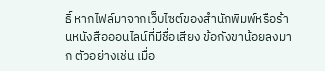ธิ์ หากไฟล์มาจากเว็บไซต์ของสำนักพิมพ์หรือร้านหนังสือออนไลน์ที่มีชื่อเสียง ข้อกังขาน้อยลงมาก ตัวอย่างเช่น เมื่อ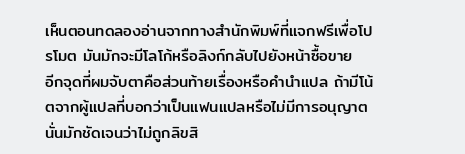เห็นตอนทดลองอ่านจากทางสำนักพิมพ์ที่แจกฟรีเพื่อโปรโมต มันมักจะมีโลโก้หรือลิงก์กลับไปยังหน้าซื้อขาย
อีกจุดที่ผมจับตาคือส่วนท้ายเรื่องหรือคำนำแปล ถ้ามีโน้ตจากผู้แปลที่บอกว่าเป็นแฟนแปลหรือไม่มีการอนุญาต นั่นมักชัดเจนว่าไม่ถูกลิขสิ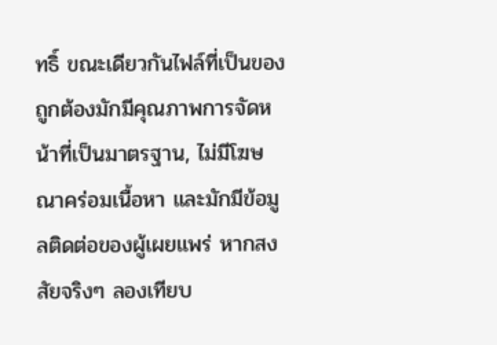ทธิ์ ขณะเดียวกันไฟล์ที่เป็นของถูกต้องมักมีคุณภาพการจัดหน้าที่เป็นมาตรฐาน, ไม่มีโฆษณาคร่อมเนื้อหา และมักมีข้อมูลติดต่อของผู้เผยแพร่ หากสงสัยจริงๆ ลองเทียบ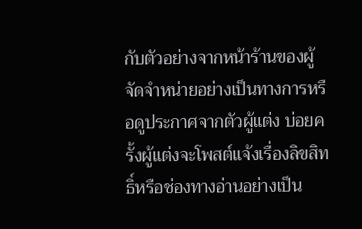กับตัวอย่างจากหน้าร้านของผู้จัดจำหน่ายอย่างเป็นทางการหรือดูประกาศจากตัวผู้แต่ง บ่อยครั้งผู้แต่งจะโพสต์แจ้งเรื่องลิขสิทธิ์หรือช่องทางอ่านอย่างเป็น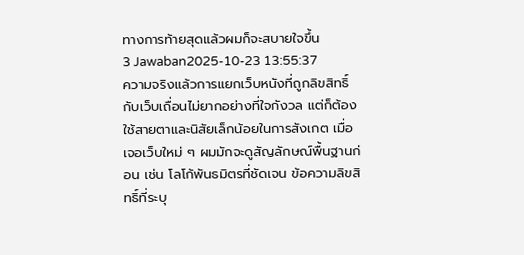ทางการท้ายสุดแล้วผมก็จะสบายใจขึ้น
3 Jawaban2025-10-23 13:55:37
ความจริงแล้วการแยกเว็บหนังที่ถูกลิขสิทธิ์กับเว็บเถื่อนไม่ยากอย่างที่ใจกังวล แต่ก็ต้องใช้สายตาและนิสัยเล็กน้อยในการสังเกต เมื่อเจอเว็บใหม่ ๆ ผมมักจะดูสัญลักษณ์พื้นฐานก่อน เช่น โลโก้พันธมิตรที่ชัดเจน ข้อความลิขสิทธิ์ที่ระบุ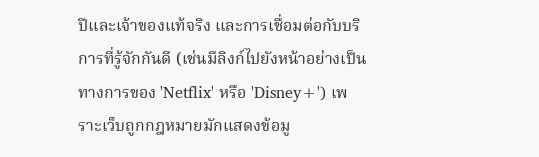ปีและเจ้าของแท้จริง และการเชื่อมต่อกับบริการที่รู้จักกันดี (เช่นมีลิงก์ไปยังหน้าอย่างเป็นทางการของ 'Netflix' หรือ 'Disney+') เพราะเว็บถูกกฎหมายมักแสดงข้อมู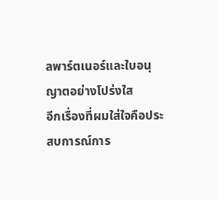ลพาร์ตเนอร์และใบอนุญาตอย่างโปร่งใส
อีกเรื่องที่ผมใส่ใจคือประสบการณ์การ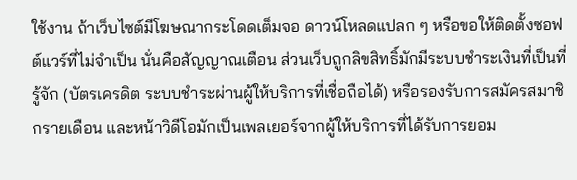ใช้งาน ถ้าเว็บไซต์มีโฆษณากระโดดเต็มจอ ดาวน์โหลดแปลก ๆ หรือขอให้ติดตั้งซอฟต์แวร์ที่ไม่จำเป็น นั่นคือสัญญาณเตือน ส่วนเว็บถูกลิขสิทธิ์มักมีระบบชำระเงินที่เป็นที่รู้จัก (บัตรเครดิต ระบบชำระผ่านผู้ให้บริการที่เชื่อถือได้) หรือรองรับการสมัครสมาชิกรายเดือน และหน้าวิดีโอมักเป็นเพลเยอร์จากผู้ให้บริการที่ได้รับการยอม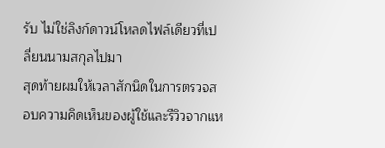รับ ไม่ใช่ลิงก์ดาวน์โหลดไฟล์เดียวที่เปลี่ยนนามสกุลไปมา
สุดท้ายผมให้เวลาสักนิดในการตรวจสอบความคิดเห็นของผู้ใช้และรีวิวจากแห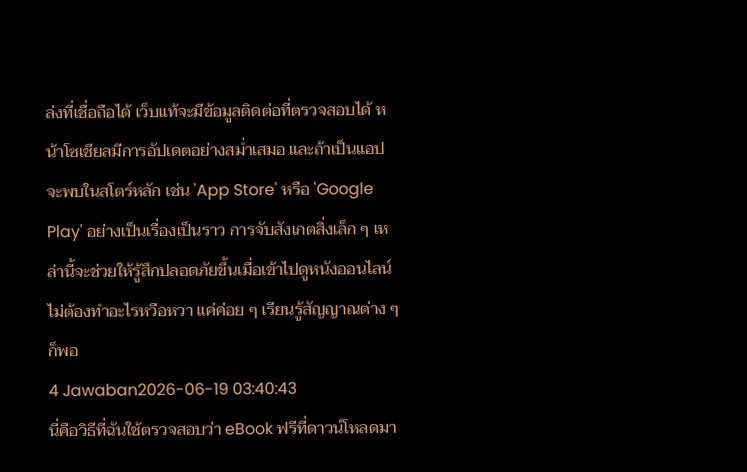ล่งที่เชื่อถือได้ เว็บแท้จะมีข้อมูลติดต่อที่ตรวจสอบได้ หน้าโซเชียลมีการอัปเดตอย่างสม่ำเสมอ และถ้าเป็นแอปจะพบในสโตร์หลัก เช่น 'App Store' หรือ 'Google Play' อย่างเป็นเรื่องเป็นราว การจับสังเกตสิ่งเล็ก ๆ เหล่านี้จะช่วยให้รู้สึกปลอดภัยขึ้นเมื่อเข้าไปดูหนังออนไลน์ ไม่ต้องทำอะไรหวือหวา แค่ค่อย ๆ เรียนรู้สัญญาณต่าง ๆ ก็พอ
4 Jawaban2026-06-19 03:40:43
นี่คือวิธีที่ฉันใช้ตรวจสอบว่า eBook ฟรีที่ดาวน์โหลดมา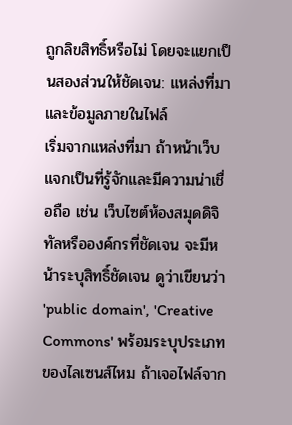ถูกลิขสิทธิ์หรือไม่ โดยจะแยกเป็นสองส่วนให้ชัดเจน: แหล่งที่มาและข้อมูลภายในไฟล์
เริ่มจากแหล่งที่มา ถ้าหน้าเว็บแจกเป็นที่รู้จักและมีความน่าเชื่อถือ เช่น เว็บไซต์ห้องสมุดดิจิทัลหรือองค์กรที่ชัดเจน จะมีหน้าระบุสิทธิ์ชัดเจน ดูว่าเขียนว่า 'public domain', 'Creative Commons' พร้อมระบุประเภทของไลเซนส์ไหม ถ้าเจอไฟล์จาก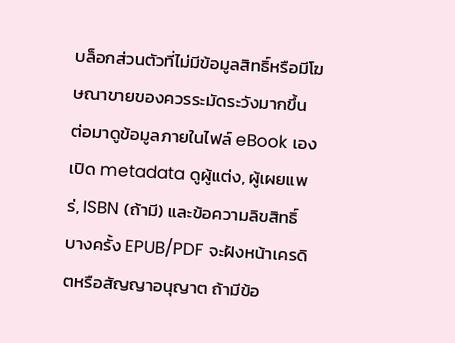บล็อกส่วนตัวที่ไม่มีข้อมูลสิทธิ์หรือมีโฆษณาขายของควรระมัดระวังมากขึ้น
ต่อมาดูข้อมูลภายในไฟล์ eBook เอง เปิด metadata ดูผู้แต่ง, ผู้เผยแพร่, ISBN (ถ้ามี) และข้อความลิขสิทธิ์ บางครั้ง EPUB/PDF จะฝังหน้าเครดิตหรือสัญญาอนุญาต ถ้ามีข้อ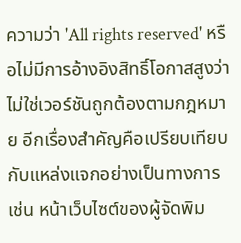ความว่า 'All rights reserved' หรือไม่มีการอ้างอิงสิทธิ์โอกาสสูงว่าไม่ใช่เวอร์ชันถูกต้องตามกฎหมาย อีกเรื่องสำคัญคือเปรียบเทียบกับแหล่งแจกอย่างเป็นทางการ เช่น หน้าเว็บไซต์ของผู้จัดพิม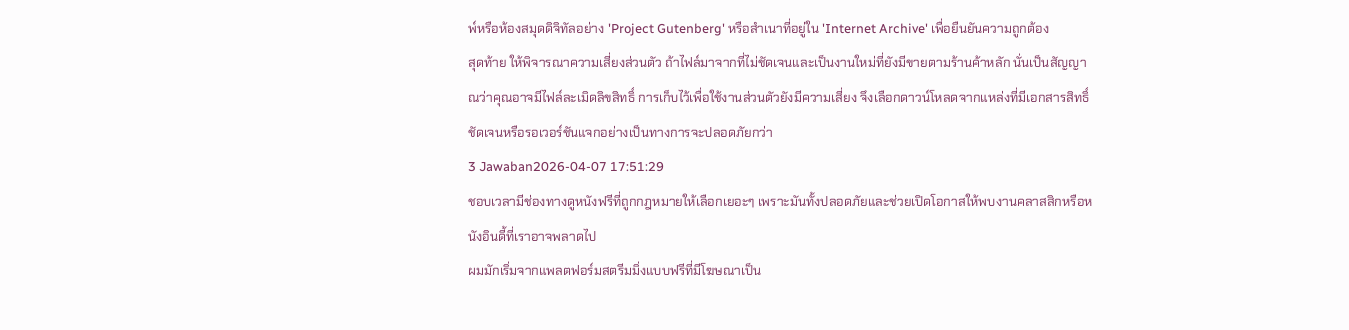พ์หรือห้องสมุดดิจิทัลอย่าง 'Project Gutenberg' หรือสำเนาที่อยู่ใน 'Internet Archive' เพื่อยืนยันความถูกต้อง
สุดท้าย ให้พิจารณาความเสี่ยงส่วนตัว ถ้าไฟล์มาจากที่ไม่ชัดเจนและเป็นงานใหม่ที่ยังมีขายตามร้านค้าหลัก นั่นเป็นสัญญาณว่าคุณอาจมีไฟล์ละเมิดลิขสิทธิ์ การเก็บไว้เพื่อใช้งานส่วนตัวยังมีความเสี่ยง จึงเลือกดาวน์โหลดจากแหล่งที่มีเอกสารสิทธิ์ชัดเจนหรือรอเวอร์ชันแจกอย่างเป็นทางการจะปลอดภัยกว่า
3 Jawaban2026-04-07 17:51:29
ชอบเวลามีช่องทางดูหนังฟรีที่ถูกกฎหมายให้เลือกเยอะๆ เพราะมันทั้งปลอดภัยและช่วยเปิดโอกาสให้พบงานคลาสสิกหรือหนังอินดี้ที่เราอาจพลาดไป
ผมมักเริ่มจากแพลตฟอร์มสตรีมมิ่งแบบฟรีที่มีโฆษณาเป็น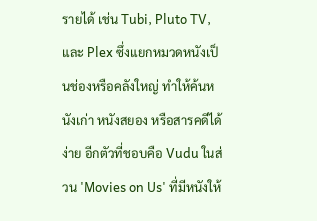รายได้ เช่น Tubi, Pluto TV, และ Plex ซึ่งแยกหมวดหนังเป็นช่องหรือคลังใหญ่ ทำให้ค้นหนังเก่า หนังสยอง หรือสารคดีได้ง่าย อีกตัวที่ชอบคือ Vudu ในส่วน 'Movies on Us' ที่มีหนังให้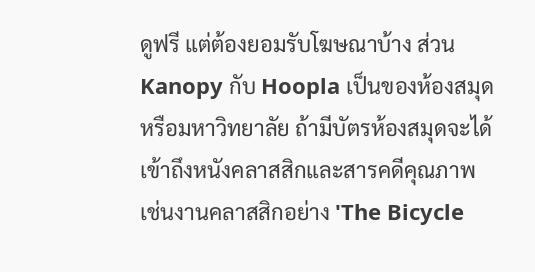ดูฟรี แต่ต้องยอมรับโฆษณาบ้าง ส่วน Kanopy กับ Hoopla เป็นของห้องสมุดหรือมหาวิทยาลัย ถ้ามีบัตรห้องสมุดจะได้เข้าถึงหนังคลาสสิกและสารคดีคุณภาพ เช่นงานคลาสสิกอย่าง 'The Bicycle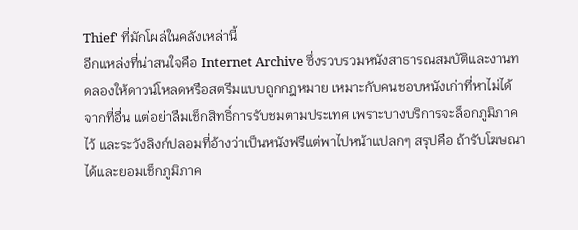Thief' ที่มักโผล่ในคลังเหล่านี้
อีกแหล่งที่น่าสนใจคือ Internet Archive ซึ่งรวบรวมหนังสาธารณสมบัติและงานทดลองให้ดาวน์โหลดหรือสตรีมแบบถูกกฎหมาย เหมาะกับคนชอบหนังเก่าที่หาไม่ได้จากที่อื่น แต่อย่าลืมเช็กสิทธิ์การรับชมตามประเทศ เพราะบางบริการจะล็อกภูมิภาคไว้ และระวังลิงก์ปลอมที่อ้างว่าเป็นหนังฟรีแต่พาไปหน้าแปลกๆ สรุปคือ ถ้ารับโฆษณาได้และยอมเช็กภูมิภาค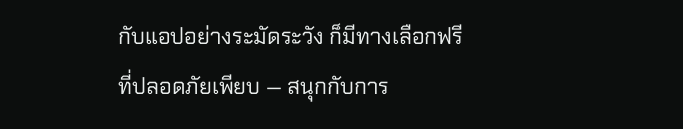กับแอปอย่างระมัดระวัง ก็มีทางเลือกฟรีที่ปลอดภัยเพียบ — สนุกกับการ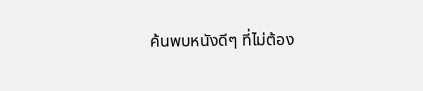ค้นพบหนังดีๆ ที่ไม่ต้อง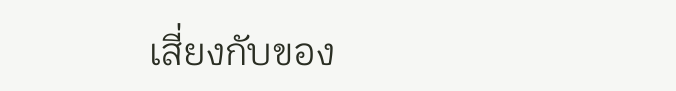เสี่ยงกับของ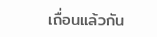เถื่อนแล้วกัน